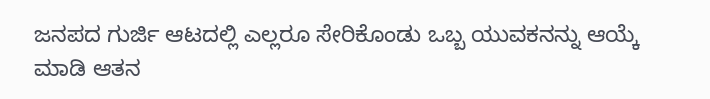ಜನಪದ ಗುರ್ಜಿ ಆಟದಲ್ಲಿ ಎಲ್ಲರೂ ಸೇರಿಕೊಂಡು ಒಬ್ಬ ಯುವಕನನ್ನು ಆಯ್ಕೆ ಮಾಡಿ ಆತನ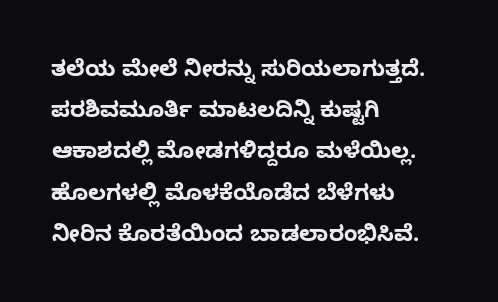ತಲೆಯ ಮೇಲೆ ನೀರನ್ನು ಸುರಿಯಲಾಗುತ್ತದೆ.
ಪರಶಿವಮೂರ್ತಿ ಮಾಟಲದಿನ್ನಿ ಕುಷ್ಟಗಿ
ಆಕಾಶದಲ್ಲಿ ಮೋಡಗಳಿದ್ದರೂ ಮಳೆಯಿಲ್ಲ. ಹೊಲಗಳಲ್ಲಿ ಮೊಳಕೆಯೊಡೆದ ಬೆಳೆಗಳು ನೀರಿನ ಕೊರತೆಯಿಂದ ಬಾಡಲಾರಂಭಿಸಿವೆ.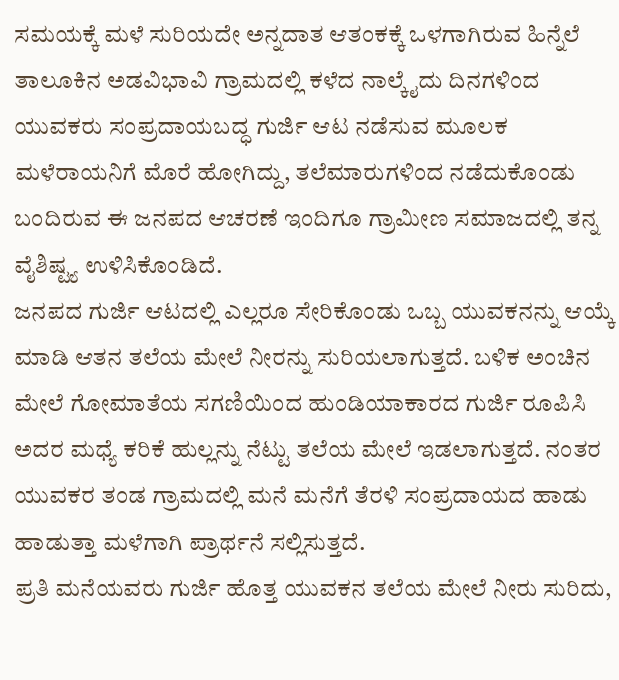ಸಮಯಕ್ಕೆ ಮಳೆ ಸುರಿಯದೇ ಅನ್ನದಾತ ಆತಂಕಕ್ಕೆ ಒಳಗಾಗಿರುವ ಹಿನ್ನೆಲೆ ತಾಲೂಕಿನ ಅಡವಿಭಾವಿ ಗ್ರಾಮದಲ್ಲಿ ಕಳೆದ ನಾಲ್ಕೈದು ದಿನಗಳಿಂದ ಯುವಕರು ಸಂಪ್ರದಾಯಬದ್ಧ ಗುರ್ಜಿ ಆಟ ನಡೆಸುವ ಮೂಲಕ ಮಳೆರಾಯನಿಗೆ ಮೊರೆ ಹೋಗಿದ್ದು, ತಲೆಮಾರುಗಳಿಂದ ನಡೆದುಕೊಂಡು ಬಂದಿರುವ ಈ ಜನಪದ ಆಚರಣೆ ಇಂದಿಗೂ ಗ್ರಾಮೀಣ ಸಮಾಜದಲ್ಲಿ ತನ್ನ ವೈಶಿಷ್ಟ್ಯ ಉಳಿಸಿಕೊಂಡಿದೆ.
ಜನಪದ ಗುರ್ಜಿ ಆಟದಲ್ಲಿ ಎಲ್ಲರೂ ಸೇರಿಕೊಂಡು ಒಬ್ಬ ಯುವಕನನ್ನು ಆಯ್ಕೆ ಮಾಡಿ ಆತನ ತಲೆಯ ಮೇಲೆ ನೀರನ್ನು ಸುರಿಯಲಾಗುತ್ತದೆ. ಬಳಿಕ ಅಂಚಿನ ಮೇಲೆ ಗೋಮಾತೆಯ ಸಗಣಿಯಿಂದ ಹುಂಡಿಯಾಕಾರದ ಗುರ್ಜಿ ರೂಪಿಸಿ ಅದರ ಮಧ್ಯೆ ಕರಿಕೆ ಹುಲ್ಲನ್ನು ನೆಟ್ಟು ತಲೆಯ ಮೇಲೆ ಇಡಲಾಗುತ್ತದೆ. ನಂತರ ಯುವಕರ ತಂಡ ಗ್ರಾಮದಲ್ಲಿ ಮನೆ ಮನೆಗೆ ತೆರಳಿ ಸಂಪ್ರದಾಯದ ಹಾಡು ಹಾಡುತ್ತಾ ಮಳೆಗಾಗಿ ಪ್ರಾರ್ಥನೆ ಸಲ್ಲಿಸುತ್ತದೆ.
ಪ್ರತಿ ಮನೆಯವರು ಗುರ್ಜಿ ಹೊತ್ತ ಯುವಕನ ತಲೆಯ ಮೇಲೆ ನೀರು ಸುರಿದು,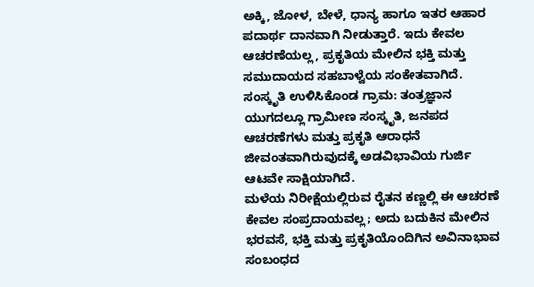ಅಕ್ಕಿ, ಜೋಳ, ಬೇಳೆ, ಧಾನ್ಯ ಹಾಗೂ ಇತರ ಆಹಾರ ಪದಾರ್ಥ ದಾನವಾಗಿ ನೀಡುತ್ತಾರೆ. ಇದು ಕೇವಲ ಆಚರಣೆಯಲ್ಲ, ಪ್ರಕೃತಿಯ ಮೇಲಿನ ಭಕ್ತಿ ಮತ್ತು ಸಮುದಾಯದ ಸಹಬಾಳ್ವೆಯ ಸಂಕೇತವಾಗಿದೆ.
ಸಂಸ್ಕೃತಿ ಉಳಿಸಿಕೊಂಡ ಗ್ರಾಮ: ತಂತ್ರಜ್ಞಾನ ಯುಗದಲ್ಲೂ ಗ್ರಾಮೀಣ ಸಂಸ್ಕೃತಿ, ಜನಪದ ಆಚರಣೆಗಳು ಮತ್ತು ಪ್ರಕೃತಿ ಆರಾಧನೆ ಜೀವಂತವಾಗಿರುವುದಕ್ಕೆ ಅಡವಿಭಾವಿಯ ಗುರ್ಜಿ ಆಟವೇ ಸಾಕ್ಷಿಯಾಗಿದೆ.
ಮಳೆಯ ನಿರೀಕ್ಷೆಯಲ್ಲಿರುವ ರೈತನ ಕಣ್ಣಲ್ಲಿ ಈ ಆಚರಣೆ ಕೇವಲ ಸಂಪ್ರದಾಯವಲ್ಲ; ಅದು ಬದುಕಿನ ಮೇಲಿನ ಭರವಸೆ, ಭಕ್ತಿ ಮತ್ತು ಪ್ರಕೃತಿಯೊಂದಿಗಿನ ಅವಿನಾಭಾವ ಸಂಬಂಧದ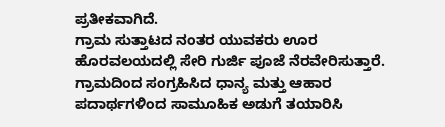ಪ್ರತೀಕವಾಗಿದೆ.
ಗ್ರಾಮ ಸುತ್ತಾಟದ ನಂತರ ಯುವಕರು ಊರ ಹೊರವಲಯದಲ್ಲಿ ಸೇರಿ ಗುರ್ಜಿ ಪೂಜೆ ನೆರವೇರಿಸುತ್ತಾರೆ. ಗ್ರಾಮದಿಂದ ಸಂಗ್ರಹಿಸಿದ ಧಾನ್ಯ ಮತ್ತು ಆಹಾರ ಪದಾರ್ಥಗಳಿಂದ ಸಾಮೂಹಿಕ ಅಡುಗೆ ತಯಾರಿಸಿ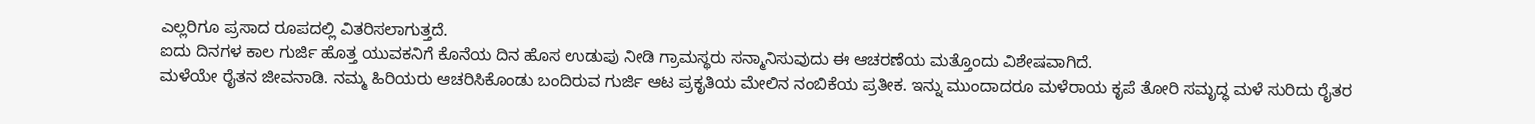ಎಲ್ಲರಿಗೂ ಪ್ರಸಾದ ರೂಪದಲ್ಲಿ ವಿತರಿಸಲಾಗುತ್ತದೆ.
ಐದು ದಿನಗಳ ಕಾಲ ಗುರ್ಜಿ ಹೊತ್ತ ಯುವಕನಿಗೆ ಕೊನೆಯ ದಿನ ಹೊಸ ಉಡುಪು ನೀಡಿ ಗ್ರಾಮಸ್ಥರು ಸನ್ಮಾನಿಸುವುದು ಈ ಆಚರಣೆಯ ಮತ್ತೊಂದು ವಿಶೇಷವಾಗಿದೆ.
ಮಳೆಯೇ ರೈತನ ಜೀವನಾಡಿ. ನಮ್ಮ ಹಿರಿಯರು ಆಚರಿಸಿಕೊಂಡು ಬಂದಿರುವ ಗುರ್ಜಿ ಆಟ ಪ್ರಕೃತಿಯ ಮೇಲಿನ ನಂಬಿಕೆಯ ಪ್ರತೀಕ. ಇನ್ನು ಮುಂದಾದರೂ ಮಳೆರಾಯ ಕೃಪೆ ತೋರಿ ಸಮೃದ್ಧ ಮಳೆ ಸುರಿದು ರೈತರ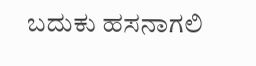ಬದುಕು ಹಸನಾಗಲಿ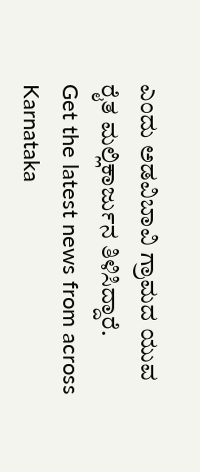ಎಂದು ಅಡವಿಬಾವಿ ಗ್ರಾಮದ ಯುವ ರೈತ ಮಲ್ಲಿಕಾರ್ಜುನ ತಿಳಿಸಿದ್ದಾರೆ.
Get the latest news from across Karnataka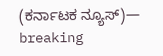(ಕರ್ನಾಟಕ ನ್ಯೂಸ್)— breaking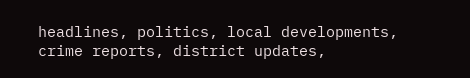headlines, politics, local developments, crime reports, district updates,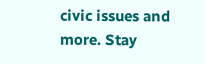civic issues and more. Stay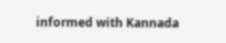informed with Kannada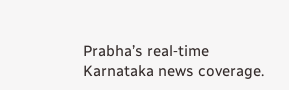Prabha’s real‑time Karnataka news coverage.